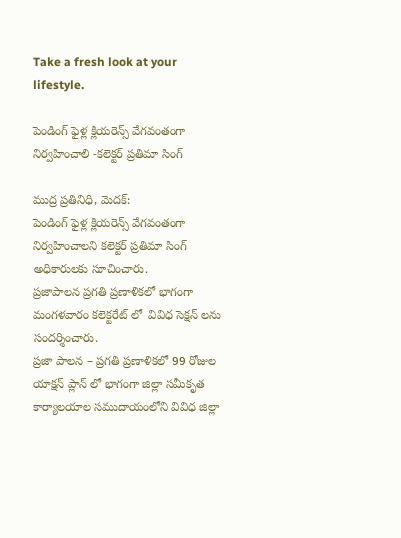Take a fresh look at your lifestyle.

పెండింగ్ ఫైళ్ల క్లియరెన్స్ వేగవంతంగా నిర్వహించాలి -కలెక్టర్ ప్రతిమా సింగ్

ముద్ర ప్రతినిధి, మెదక్:
పెండింగ్ ఫైళ్ల క్లియరెన్స్ వేగవంతంగా నిర్వహించాలని కలెక్టర్ ప్రతిమా సింగ్ అధికారులకు సూచించారు.
ప్రజాపాలన ప్రగతి ప్రణాళికలో భాగంగా మంగళవారం కలెక్టరేట్ లో  వివిధ సెక్షన్ లను సందర్శించారు.
ప్రజా పాలన – ప్రగతి ప్రణాళికలో 99 రోజుల యాక్షన్ ప్లాన్ లో భాగంగా జిల్లా సమీకృత కార్యాలయాల సముదాయంలోని వివిధ జిల్లా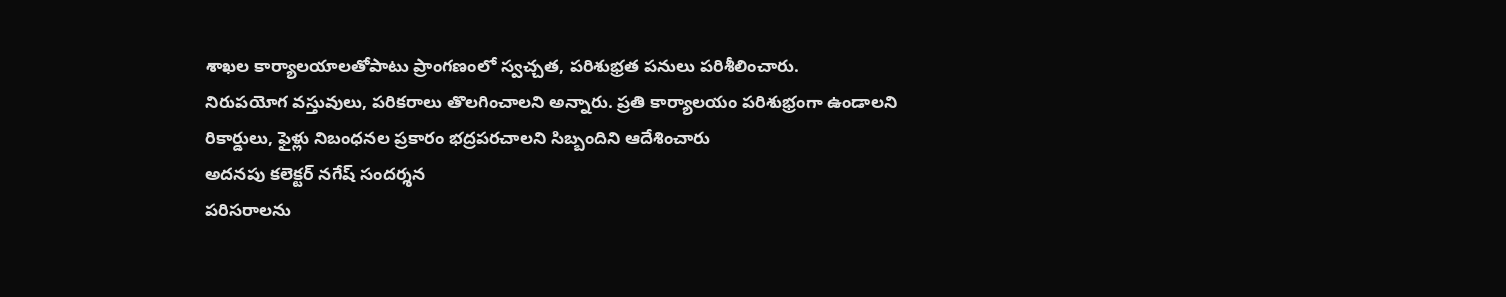శాఖల కార్యాలయాలతోపాటు ప్రాంగణంలో స్వచ్చత, పరిశుభ్రత పనులు పరిశీలించారు.
నిరుపయోగ వస్తువులు, పరికరాలు తొలగించాలని అన్నారు. ప్రతి కార్యాలయం పరిశుభ్రంగా ఉండాలని
రికార్డులు, ఫైళ్లు నిబంధనల ప్రకారం భద్రపరచాలని సిబ్బందిని ఆదేశించారు
అదనపు కలెక్టర్ నగేష్ సందర్శన
పరిసరాలను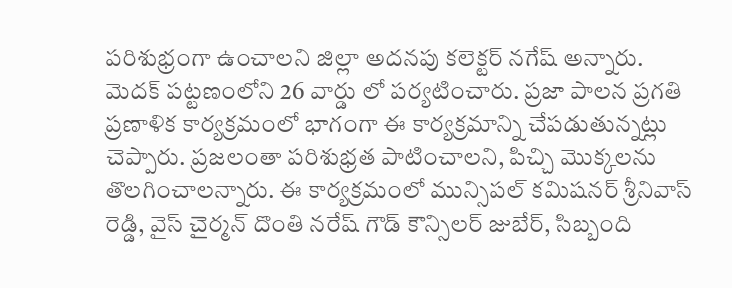పరిశుభ్రంగా ఉంచాలని జిల్లా అదనపు కలెక్టర్ నగేష్ అన్నారు.
మెదక్ పట్టణంలోని 26 వార్డు లో పర్యటించారు. ప్రజా పాలన ప్రగతి ప్రణాళిక కార్యక్రమంలో భాగంగా ఈ కార్యక్రమాన్ని చేపడుతున్నట్లు చెప్పారు. ప్రజలంతా పరిశుభ్రత పాటించాలని, పిచ్చి మొక్కలను తొలగించాలన్నారు. ఈ కార్యక్రమంలో మున్సిపల్ కమిషనర్ శ్రీనివాస్ రెడ్డి, వైస్ చైర్మన్ దొంతి నరేష్ గౌడ్ కౌన్సిలర్ జుబేర్, సిబ్బంది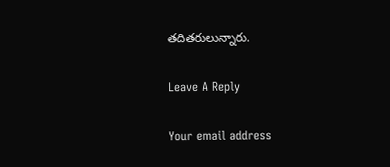తదితరులున్నారు.

Leave A Reply

Your email address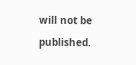will not be published.